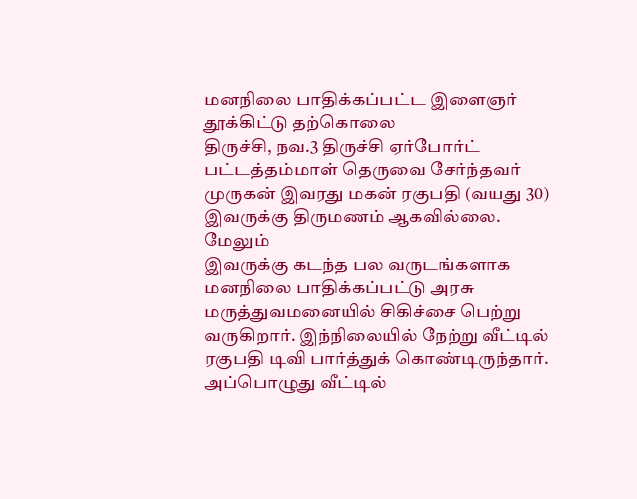மனநிலை பாதிக்கப்பட்ட இளைஞர் தூக்கிட்டு தற்கொலை
திருச்சி, நவ.3 திருச்சி ஏர்போர்ட் பட்டத்தம்மாள் தெருவை சேர்ந்தவர் முருகன் இவரது மகன் ரகுபதி (வயது 30) இவருக்கு திருமணம் ஆகவில்லை. மேலும்
இவருக்கு கடந்த பல வருடங்களாக மனநிலை பாதிக்கப்பட்டு அரசு மருத்துவமனையில் சிகிச்சை பெற்று வருகிறார். இந்நிலையில் நேற்று வீட்டில் ரகுபதி டிவி பார்த்துக் கொண்டிருந்தார். அப்பொழுது வீட்டில்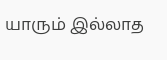யாரும் இல்லாத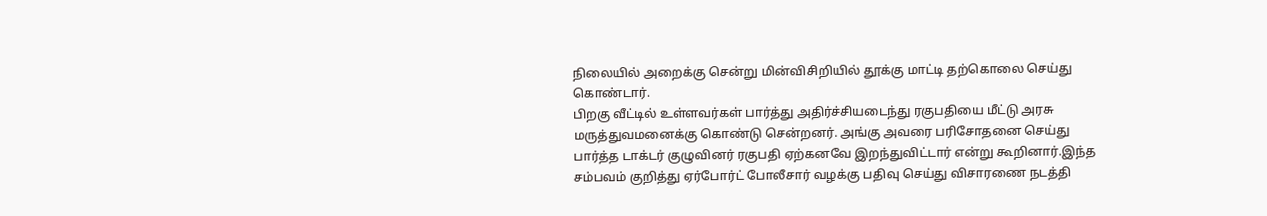நிலையில் அறைக்கு சென்று மின்விசிறியில் தூக்கு மாட்டி தற்கொலை செய்து கொண்டார்.
பிறகு வீட்டில் உள்ளவர்கள் பார்த்து அதிர்ச்சியடைந்து ரகுபதியை மீட்டு அரசு மருத்துவமனைக்கு கொண்டு சென்றனர். அங்கு அவரை பரிசோதனை செய்து பார்த்த டாக்டர் குழுவினர் ரகுபதி ஏற்கனவே இறந்துவிட்டார் என்று கூறினார்.இந்த சம்பவம் குறித்து ஏர்போர்ட் போலீசார் வழக்கு பதிவு செய்து விசாரணை நடத்தி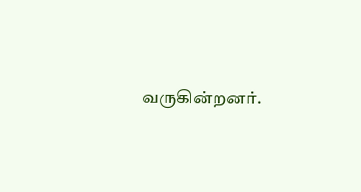வருகின்றனர்.